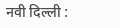नवी दिल्ली :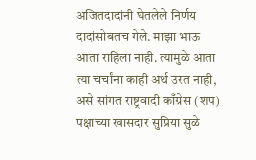अजितदादांनी घेतलेले निर्णय दादांसोबतच गेले. माझा भाऊ आता राहिला नाही. त्यामुळे आता त्या चर्चांना काही अर्थ उरत नाही, असे सांगत राष्ट्रवादी काँग्रेस (शप) पक्षाच्या खासदार सुप्रिया सुळे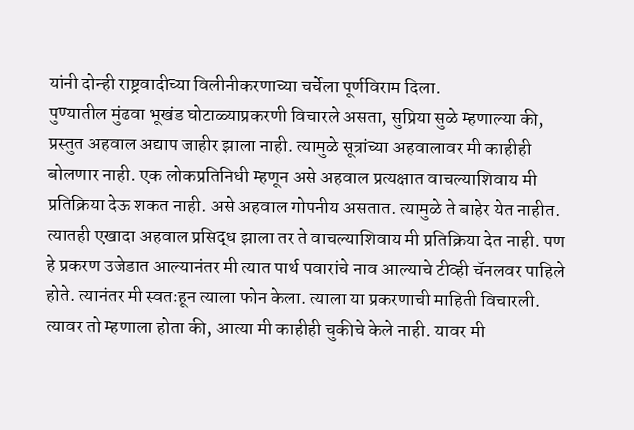यांनी दोन्ही राष्ट्रवादीच्या विलीनीकरणाच्या चर्चेला पूर्णविराम दिला.
पुण्यातील मुंढवा भूखंड घोटाळ्याप्रकरणी विचारले असता, सुप्रिया सुळे म्हणाल्या की, प्रस्तुत अहवाल अद्याप जाहीर झाला नाही. त्यामुळे सूत्रांच्या अहवालावर मी काहीही बोलणार नाही. एक लोकप्रतिनिधी म्हणून असे अहवाल प्रत्यक्षात वाचल्याशिवाय मी प्रतिक्रिया देऊ शकत नाही. असे अहवाल गोपनीय असतात. त्यामुळे ते बाहेर येत नाहीत. त्यातही एखादा अहवाल प्रसिद्ध झाला तर ते वाचल्याशिवाय मी प्रतिक्रिया देत नाही. पण हे प्रकरण उजेडात आल्यानंतर मी त्यात पार्थ पवारांचे नाव आल्याचे टीव्ही चॅनलवर पाहिले होते. त्यानंतर मी स्वतःहून त्याला फोन केला. त्याला या प्रकरणाची माहिती विचारली. त्यावर तो म्हणाला होता की, आत्या मी काहीही चुकीचे केले नाही. यावर मी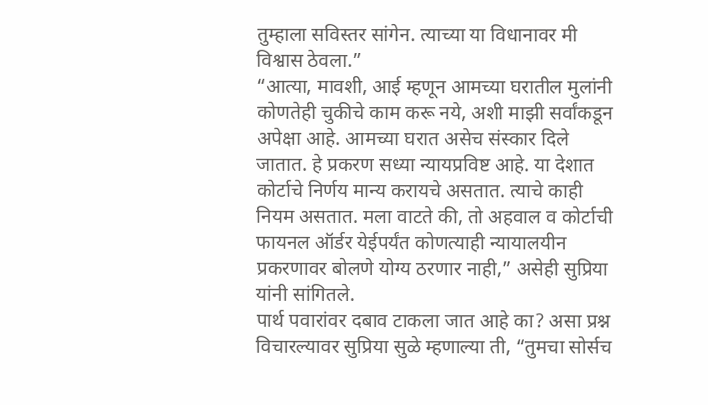तुम्हाला सविस्तर सांगेन. त्याच्या या विधानावर मी विश्वास ठेवला.”
“आत्या, मावशी, आई म्हणून आमच्या घरातील मुलांनी कोणतेही चुकीचे काम करू नये, अशी माझी सर्वांकडून अपेक्षा आहे. आमच्या घरात असेच संस्कार दिले जातात. हे प्रकरण सध्या न्यायप्रविष्ट आहे. या देशात कोर्टाचे निर्णय मान्य करायचे असतात. त्याचे काही नियम असतात. मला वाटते की, तो अहवाल व कोर्टाची फायनल ऑर्डर येईपर्यंत कोणत्याही न्यायालयीन प्रकरणावर बोलणे योग्य ठरणार नाही,” असेही सुप्रिया यांनी सांगितले.
पार्थ पवारांवर दबाव टाकला जात आहे का? असा प्रश्न विचारल्यावर सुप्रिया सुळे म्हणाल्या ती, “तुमचा सोर्सच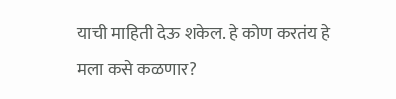याची माहिती देऊ शकेल. हे कोण करतंय हे मला कसे कळणार?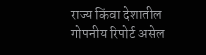राज्य किंवा देशातील गोपनीय रिपोर्ट असेल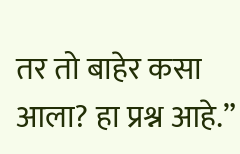तर तो बाहेर कसा आला? हा प्रश्न आहे.”